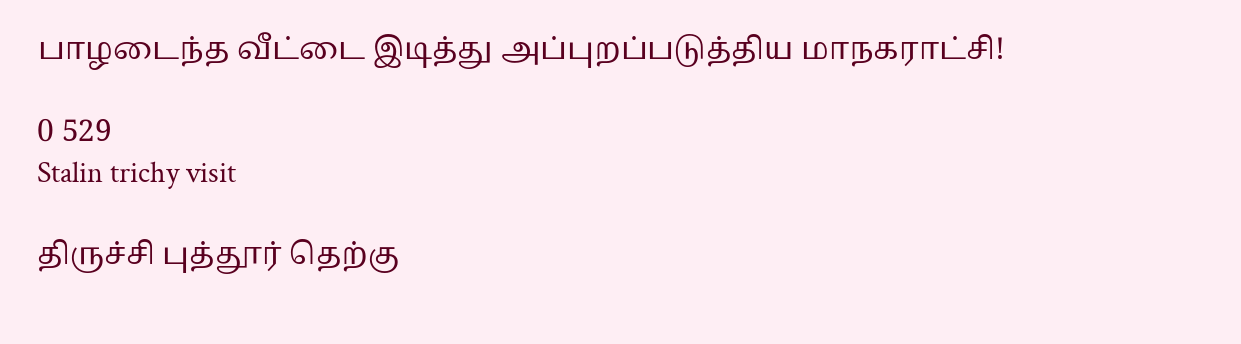பாழடைந்த வீட்டை இடித்து அப்புறப்படுத்திய மாநகராட்சி!

0 529
Stalin trichy visit

திருச்சி புத்தூர் தெற்கு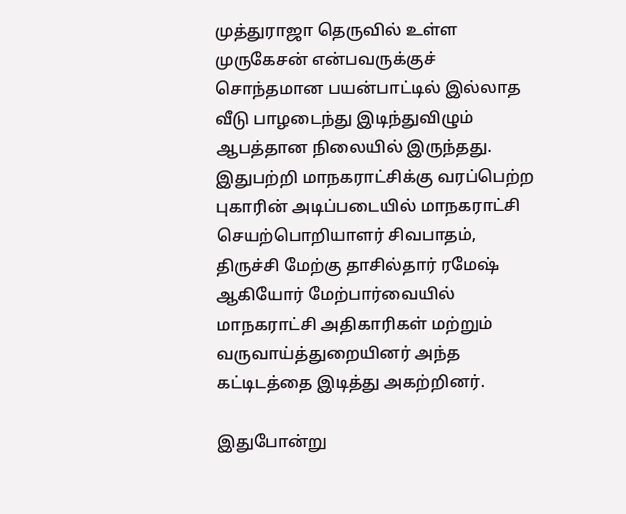முத்துராஜா தெருவில் உள்ள முருகேசன் என்பவருக்குச் சொந்தமான பயன்பாட்டில் இல்லாத வீடு பாழடைந்து இடிந்துவிழும் ஆபத்தான நிலையில் இருந்தது. இதுபற்றி மாநகராட்சிக்கு வரப்பெற்ற புகாரின் அடிப்படையில் மாநகராட்சி செயற்பொறியாளர் சிவபாதம், திருச்சி மேற்கு தாசில்தார் ரமேஷ் ஆகியோர் மேற்பார்வையில் மாநகராட்சி அதிகாரிகள் மற்றும் வருவாய்த்துறையினர் அந்த கட்டிடத்தை இடித்து அகற்றினர்.

இதுபோன்று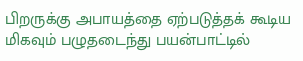பிறருக்கு அபாயத்தை ஏற்படுத்தக் கூடிய மிகவும் பழுதடைந்து பயன்பாட்டில்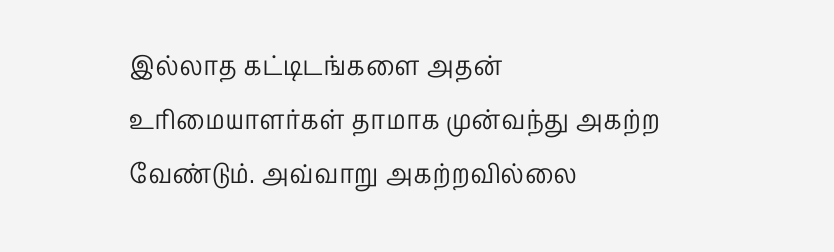இல்லாத கட்டிடங்களை அதன் உரிமையாளர்கள் தாமாக முன்வந்து அகற்ற வேண்டும். அவ்வாறு அகற்றவில்லை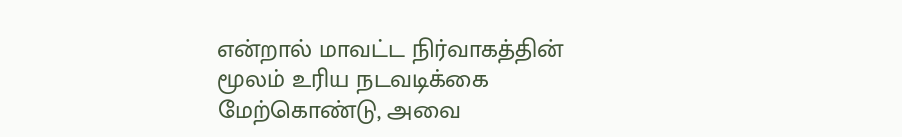என்றால் மாவட்ட நிர்வாகத்தின் மூலம் உரிய நடவடிக்கை மேற்கொண்டு, அவை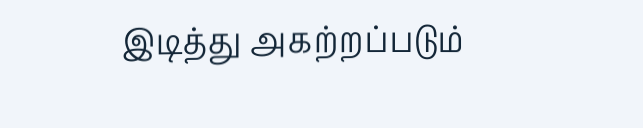இடித்து அகற்றப்படும்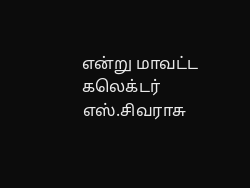என்று மாவட்ட கலெக்டர் எஸ்.சிவராசு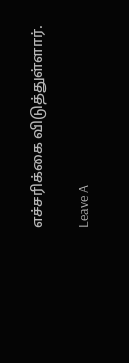எச்சரிக்கை விடுத்துள்ளார்.

Leave A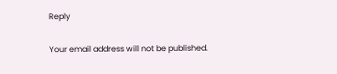Reply

Your email address will not be published.